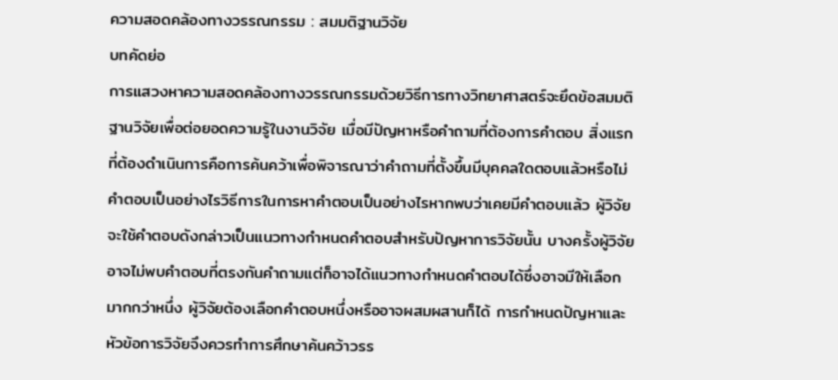ความสอดคล้องทางวรรณกรรม : สมมติฐานวิจัย
บทคัดย่อ
การแสวงหาความสอดคล้องทางวรรณกรรมด้วยวิธีการทางวิทยาศาสตร์จะยึดข้อสมมติฐานวิจัยเพื่อต่อยอดความรู้ในงานวิจัย เมื่อมีปัญหาหรือคำถามที่ต้องการคำตอบ สิ่งแรกที่ต้องดำเนินการคือการค้นคว้าเพื่อพิจารณาว่าคำถามที่ตั้งขึ้นมีบุคคลใดตอบแล้วหรือไม่ คำตอบเป็นอย่างไรวิธีการในการหาคำตอบเป็นอย่างไรหากพบว่าเคยมีคำตอบแล้ว ผู้วิจัยจะใช้คำตอบดังกล่าวเป็นแนวทางกำหนดคำตอบสำหรับปัญหาการวิจัยนั้น บางครั้งผู้วิจัยอาจไม่พบคำตอบที่ตรงกันคำถามแต่ก็อาจได้แนวทางกำหนดคำตอบได้ซึ่งอาจมีให้เลือกมากกว่าหนึ่ง ผู้วิจัยต้องเลือกคำตอบหนึ่งหรืออาจผสมผสานก็ได้ การกำหนดปัญหาและหัวข้อการวิจัยจึงควรทำการศึกษาค้นคว้าวรร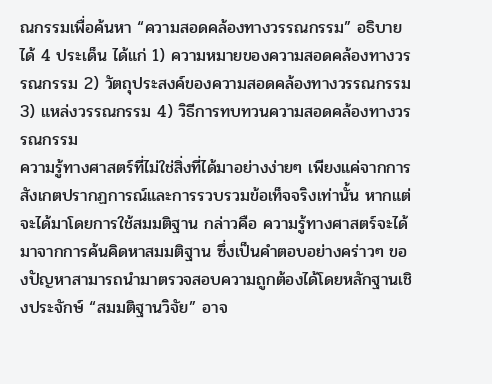ณกรรมเพื่อค้นหา “ความสอดคล้องทางวรรณกรรม” อธิบายได้ 4 ประเด็น ได้แก่ 1) ความหมายของความสอดคล้องทางวรรณกรรม 2) วัตถุประสงค์ของความสอดคล้องทางวรรณกรรม 3) แหล่งวรรณกรรม 4) วิธีการทบทวนความสอดคล้องทางวรรณกรรม
ความรู้ทางศาสตร์ที่ไม่ใช่สิ่งที่ได้มาอย่างง่ายๆ เพียงแค่จากการสังเกตปรากฏการณ์และการรวบรวมข้อเท็จจริงเท่านั้น หากแต่จะได้มาโดยการใช้สมมติฐาน กล่าวคือ ความรู้ทางศาสตร์จะได้มาจากการค้นคิดหาสมมติฐาน ซึ่งเป็นคำตอบอย่างคร่าวๆ ของปัญหาสามารถนำมาตรวจสอบความถูกต้องได้โดยหลักฐานเชิงประจักษ์ “สมมติฐานวิจัย” อาจ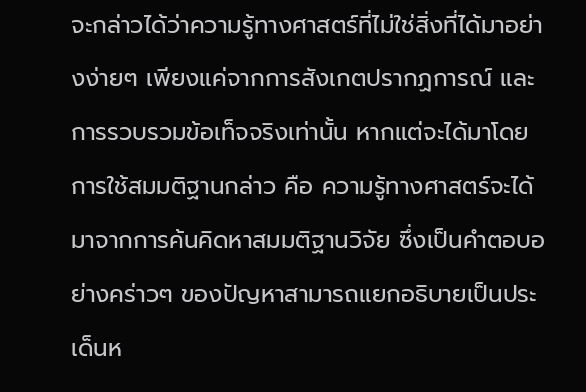จะกล่าวได้ว่าความรู้ทางศาสตร์ที่ไม่ใช่สิ่งที่ได้มาอย่างง่ายๆ เพียงแค่จากการสังเกตปรากฏการณ์ และการรวบรวมข้อเท็จจริงเท่านั้น หากแต่จะได้มาโดยการใช้สมมติฐานกล่าว คือ ความรู้ทางศาสตร์จะได้มาจากการค้นคิดหาสมมติฐานวิจัย ซึ่งเป็นคำตอบอย่างคร่าวๆ ของปัญหาสามารถแยกอธิบายเป็นประเด็นห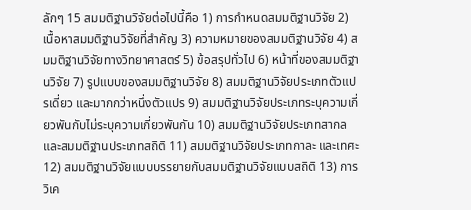ลักๆ 15 สมมติฐานวิจัยต่อไปนี้คือ 1) การกำหนดสมมติฐานวิจัย 2) เนื้อหาสมมติฐานวิจัยที่สำคัญ 3) ความหมายของสมมติฐานวิจัย 4) สมมติฐานวิจัยทางวิทยาศาสตร์ 5) ข้อสรุปทั่วไป 6) หน้าที่ของสมมติฐานวิจัย 7) รูปแบบของสมมติฐานวิจัย 8) สมมติฐานวิจัยประเภทตัวแปรเดี่ยว และมากกว่าหนึ่งตัวแปร 9) สมมติฐานวิจัยประเภทระบุความเกี่ยวพันกับไม่ระบุความเกี่ยวพันกัน 10) สมมติฐานวิจัยประเภทสากล และสมมติฐานประเภทสถิติ 11) สมมติฐานวิจัยประเภทกาละ และเทศะ 12) สมมติฐานวิจัยแบบบรรยายกับสมมติฐานวิจัยแบบสถิติ 13) การวิเค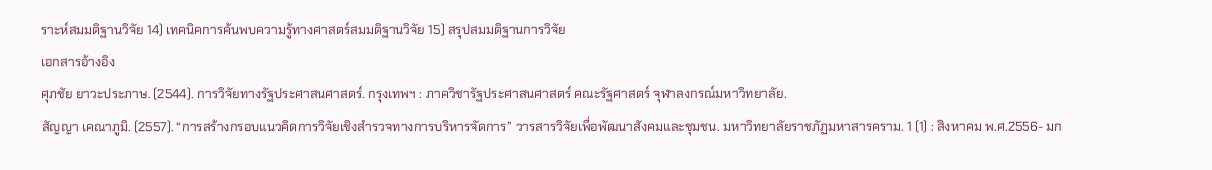ราะห์สมมติฐานวิจัย 14) เทคนิคการค้นพบความรู้ทางศาสตร์สมมติฐานวิจัย 15) สรุปสมมติฐานการวิจัย
เอกสารอ้างอิง
ศุภชัย ยาวะประภาษ. (2544). การวิจัยทางรัฐประศาสนศาสตร์. กรุงเทพฯ : ภาควิชารัฐประศาสนศาสตร์ คณะรัฐศาสตร์ จุฬาลงกรณ์มหาวิทยาลัย.
สัญญา เคณาภูมิ. (2557). “การสร้างกรอบแนวคิดการวิจัยเชิงสำรวจทางการบริหารจัดการ” วารสารวิจัยเพื่อพัฒนาสังคมและชุมชน. มหาวิทยาลัยราชภัฏมหาสารคราม. 1 (1) : สิงหาคม พ.ศ.2556- มก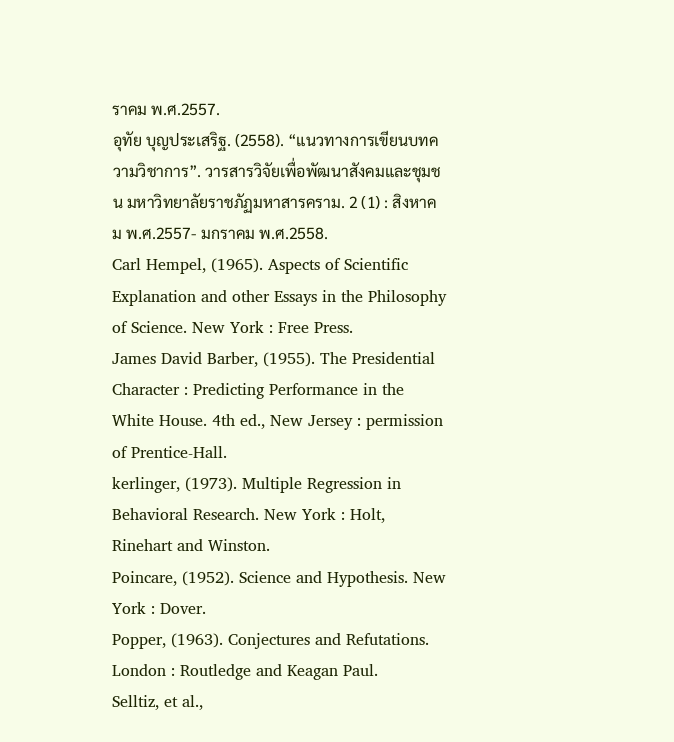ราคม พ.ศ.2557.
อุทัย บุญประเสริฐ. (2558). “แนวทางการเขียนบทความวิชาการ”. วารสารวิจัยเพื่อพัฒนาสังคมและชุมชน มหาวิทยาลัยราชภัฏมหาสารคราม. 2 (1) : สิงหาคม พ.ศ.2557- มกราคม พ.ศ.2558.
Carl Hempel, (1965). Aspects of Scientific Explanation and other Essays in the Philosophy of Science. New York : Free Press.
James David Barber, (1955). The Presidential Character : Predicting Performance in the White House. 4th ed., New Jersey : permission of Prentice-Hall.
kerlinger, (1973). Multiple Regression in Behavioral Research. New York : Holt, Rinehart and Winston.
Poincare, (1952). Science and Hypothesis. New York : Dover.
Popper, (1963). Conjectures and Refutations. London : Routledge and Keagan Paul.
Selltiz, et al.,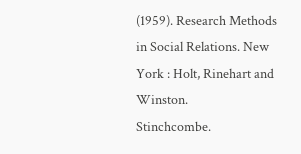(1959). Research Methods in Social Relations. New York : Holt, Rinehart and Winston.
Stinchcombe.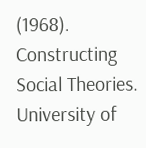(1968). Constructing Social Theories. University of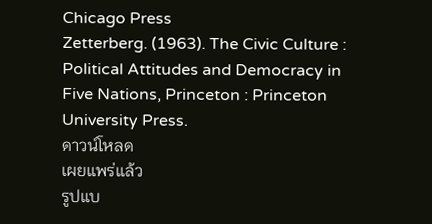Chicago Press
Zetterberg. (1963). The Civic Culture : Political Attitudes and Democracy in Five Nations, Princeton : Princeton University Press.
ดาวน์โหลด
เผยแพร่แล้ว
รูปแบ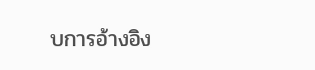บการอ้างอิง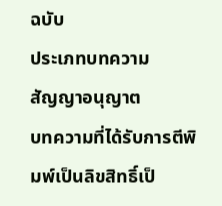ฉบับ
ประเภทบทความ
สัญญาอนุญาต
บทความที่ได้รับการตีพิมพ์เป็นลิขสิทธิ์เป็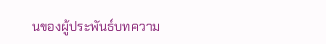นของผู้ประพันธ์บทความ